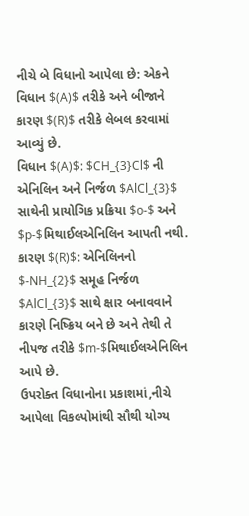નીચે બે વિધાનો આપેલા છે: એકને વિધાન $(A)$ તરીકે અને બીજાને કારણ $(R)$ તરીકે લેબલ કરવામાં આવ્યું છે.
વિધાન $(A)$: $CH_{3}Cl$ ની એનિલિન અને નિર્જળ $AlCl_{3}$ સાથેની પ્રાયોગિક પ્રક્રિયા $o-$ અને $p-$મિથાઈલએનિલિન આપતી નથી.
કારણ $(R)$: એનિલિનનો $-NH_{2}$ સમૂહ નિર્જળ $AlCl_{3}$ સાથે ક્ષાર બનાવવાને કારણે નિષ્ક્રિય બને છે અને તેથી તે નીપજ તરીકે $m-$મિથાઈલએનિલિન આપે છે.
ઉપરોક્ત વિધાનોના પ્રકાશમાં,નીચે આપેલા વિકલ્પોમાંથી સૌથી યોગ્ય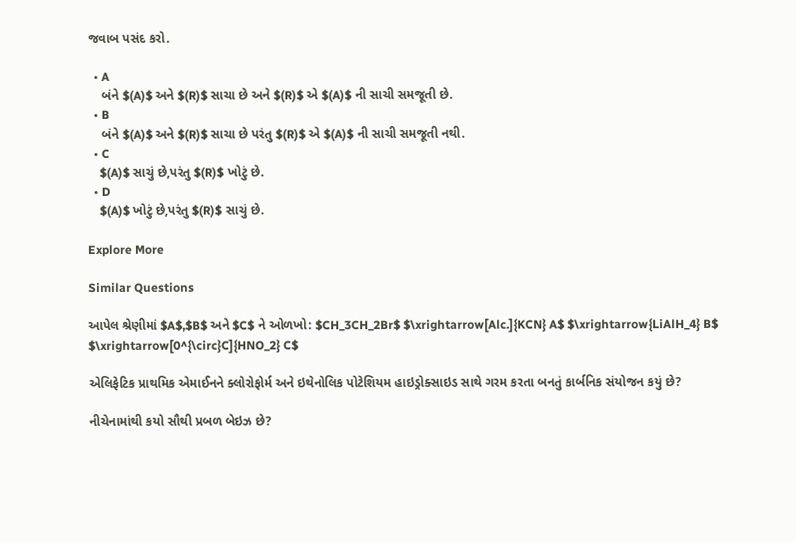જવાબ પસંદ કરો.

  • A
    બંને $(A)$ અને $(R)$ સાચા છે અને $(R)$ એ $(A)$ ની સાચી સમજૂતી છે.
  • B
    બંને $(A)$ અને $(R)$ સાચા છે પરંતુ $(R)$ એ $(A)$ ની સાચી સમજૂતી નથી.
  • C
    $(A)$ સાચું છે,પરંતુ $(R)$ ખોટું છે.
  • D
    $(A)$ ખોટું છે,પરંતુ $(R)$ સાચું છે.

Explore More

Similar Questions

આપેલ શ્રેણીમાં $A$,$B$ અને $C$ ને ઓળખો: $CH_3CH_2Br$ $\xrightarrow[Alc.]{KCN} A$ $\xrightarrow{LiAlH_4} B$ $\xrightarrow[0^{\circ}C]{HNO_2} C$

એલિફેટિક પ્રાથમિક એમાઈનને ક્લોરોફોર્મ અને ઇથેનોલિક પોટેશિયમ હાઇડ્રોક્સાઇડ સાથે ગરમ કરતા બનતું કાર્બનિક સંયોજન કયું છે?

નીચેનામાંથી કયો સૌથી પ્રબળ બેઇઝ છે?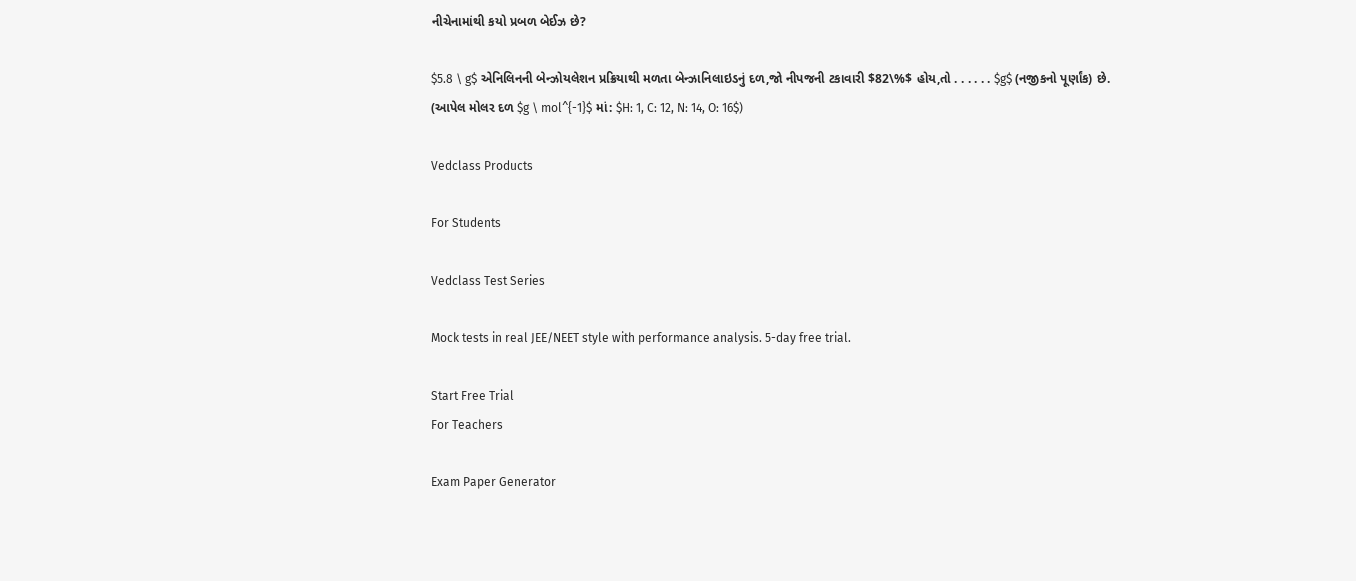નીચેનામાંથી કયો પ્રબળ બેઈઝ છે?

$5.8 \ g$ એનિલિનની બેન્ઝોયલેશન પ્રક્રિયાથી મળતા બેન્ઝાનિલાઇડનું દળ,જો નીપજની ટકાવારી $82\%$ હોય,તો . . . . . . $g$ (નજીકનો પૂર્ણાંક) છે.
(આપેલ મોલર દળ $g \ mol^{-1}$ માં: $H: 1, C: 12, N: 14, O: 16$)

Vedclass Products

For Students

Vedclass Test Series

Mock tests in real JEE/NEET style with performance analysis. 5-day free trial.

Start Free Trial
For Teachers

Exam Paper Generator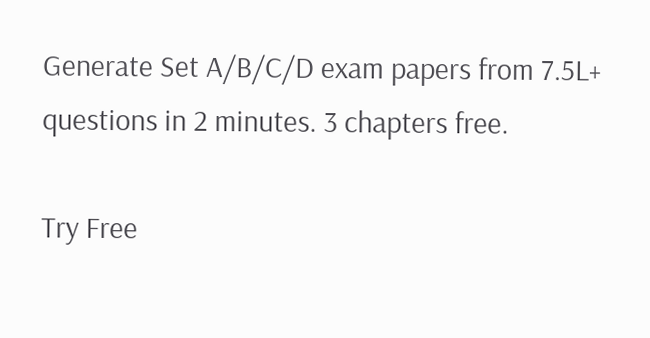Generate Set A/B/C/D exam papers from 7.5L+ questions in 2 minutes. 3 chapters free.

Try Free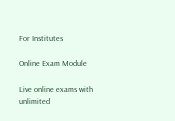For Institutes

Online Exam Module

Live online exams with unlimited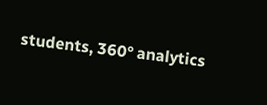students, 360° analytics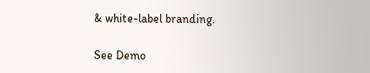& white-label branding.

See Demo